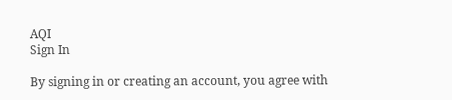AQI
Sign In

By signing in or creating an account, you agree with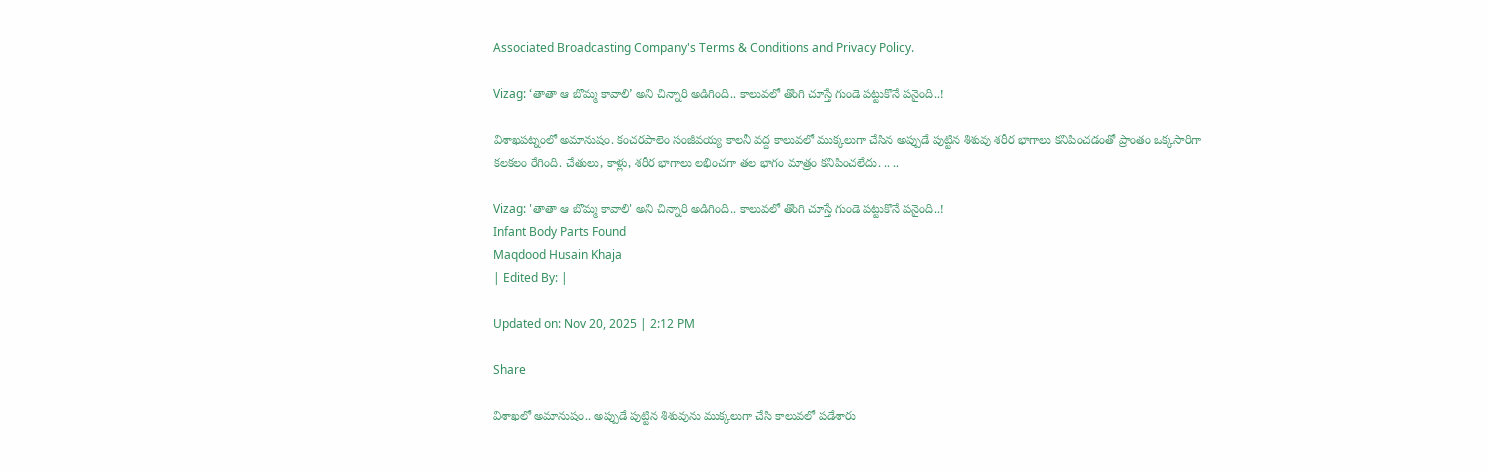Associated Broadcasting Company's Terms & Conditions and Privacy Policy.

Vizag: ‘తాతా ఆ బొమ్మ కావాలి’ అని చిన్నారి అడిగింది.. కాలువలో తొంగి చూస్తే గుండె పట్టుకొనే పనైంది..!

విశాఖపట్నంలో అమానుషం. కంచరపాలెం సంజీవయ్య కాలనీ వద్ద కాలువలో ముక్కలుగా చేసిన అప్పుడే పుట్టిన శిశువు శరీర భాగాలు కనిపించడంతో ప్రాంతం ఒక్కసారిగా కలకలం రేగింది. చేతులు, కాళ్లు, శరీర భాగాలు లభించగా తల భాగం మాత్రం కనిపించలేదు. .. ..

Vizag: 'తాతా ఆ బొమ్మ కావాలి' అని చిన్నారి అడిగింది.. కాలువలో తొంగి చూస్తే గుండె పట్టుకొనే పనైంది..!
Infant Body Parts Found
Maqdood Husain Khaja
| Edited By: |

Updated on: Nov 20, 2025 | 2:12 PM

Share

విశాఖలో అమానుషం.. అప్పుడే పుట్టిన శిశువును ముక్కలుగా చేసి కాలువలో పడేశారు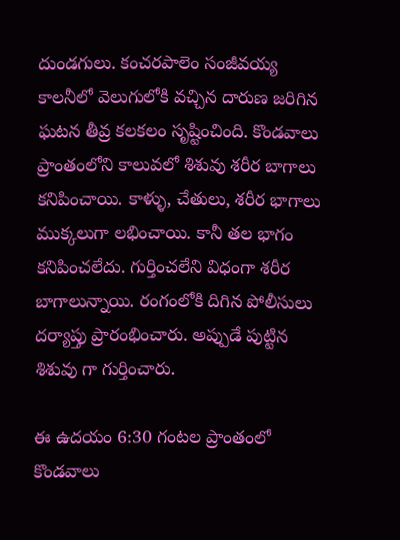దుండగులు. కంచరపాలెం సంజీవయ్య కాలనీలో వెలుగులోకి వచ్చిన దారుణ జరిగిన ఘటన తీవ్ర కలకలం సృష్టించింది. కొండవాలు ప్రాంతంలోని కాలువలో శిశువు శరీర బాగాలు కనిపించాయి. కాళ్ళు, చేతులు, శరీర భాగాలు ముక్కలుగా లభించాయి. కానీ తల భాగం కనిపించలేదు. గుర్తించలేని విధంగా శరీర బాగాలున్నాయి. రంగంలోకి దిగిన పోలీసులు దర్యాప్తు ప్రారంభించారు. అప్పుడే పుట్టిన శిశువు గా గుర్తించారు.

ఈ ఉదయం 6:30 గంటల ప్రాంతంలో కొండవాలు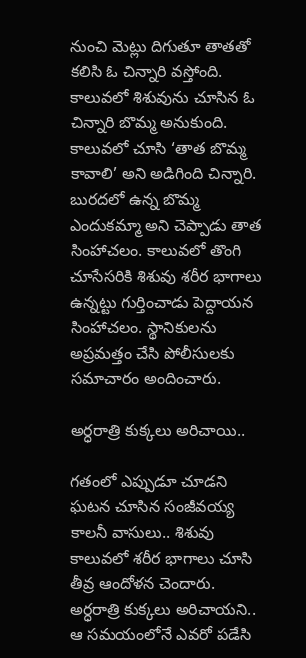నుంచి మెట్లు దిగుతూ తాతతో కలిసి ఓ చిన్నారి వస్తోంది. కాలువలో శిశువును చూసిన ఓ చిన్నారి బొమ్మ అనుకుంది. కాలువలో చూసి ‘తాత బొమ్మ కావాలి’ అని అడిగింది చిన్నారి. బురదలో ఉన్న బొమ్మ ఎందుకమ్మా అని చెప్పాడు తాత సింహాచలం. కాలువలో తొంగి చూసేసరికి శిశువు శరీర భాగాలు ఉన్నట్టు గుర్తించాడు పెద్దాయన సింహాచలం. స్థానికులను అప్రమత్తం చేసి పోలీసులకు సమాచారం అందించారు.

అర్ధరాత్రి కుక్కలు అరిచాయి..

గతంలో ఎప్పుడూ చూడని ఘటన చూసిన సంజీవయ్య కాలనీ వాసులు.. శిశువు కాలువలో శరీర భాగాలు చూసి తీవ్ర ఆందోళన చెందారు. అర్ధరాత్రి కుక్కలు అరిచాయని.. ఆ సమయంలోనే ఎవరో పడేసి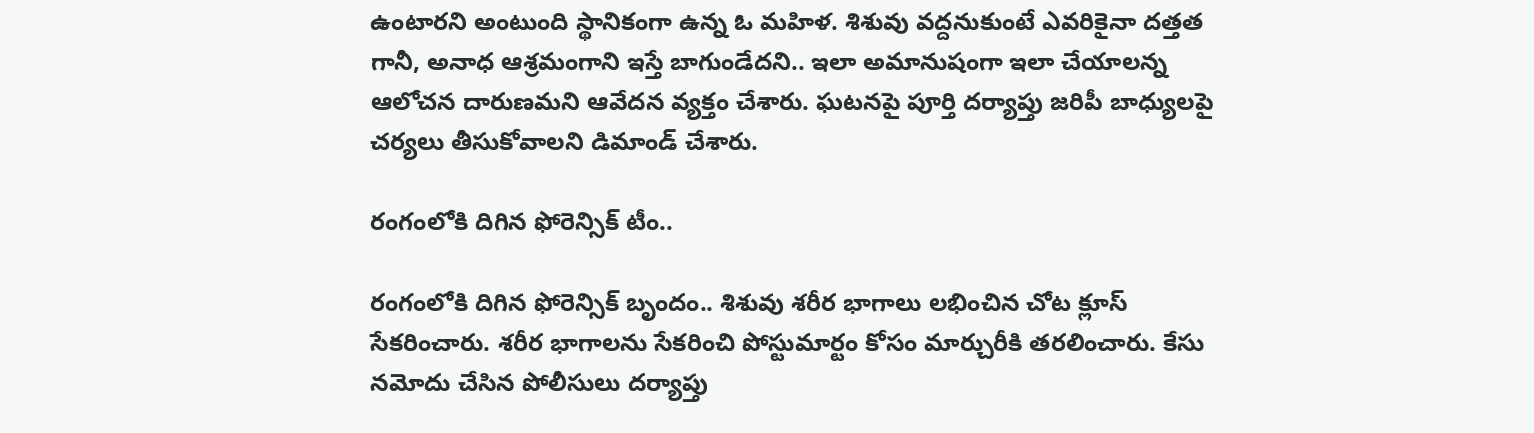ఉంటారని అంటుంది స్థానికంగా ఉన్న ఓ మహిళ. శిశువు వద్దనుకుంటే ఎవరికైనా దత్తత గానీ, అనాధ ఆశ్రమంగాని ఇస్తే బాగుండేదని.. ఇలా అమానుషంగా ఇలా చేయాలన్న ఆలోచన దారుణమని ఆవేదన వ్యక్తం చేశారు. ఘటనపై పూర్తి దర్యాప్తు జరిపీ బాధ్యులపై చర్యలు తీసుకోవాలని డిమాండ్ చేశారు.

రంగంలోకి దిగిన ఫోరెన్సిక్ టీం..

రంగంలోకి దిగిన ఫోరెన్సిక్ బృందం.. శిశువు శరీర భాగాలు లభించిన చోట క్లూస్ సేకరించారు. శరీర భాగాలను సేకరించి పోస్టుమార్టం కోసం మార్చురీకి తరలించారు. కేసు నమోదు చేసిన పోలీసులు దర్యాప్తు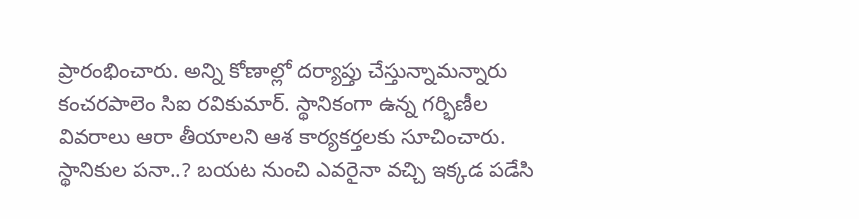ప్రారంభించారు. అన్ని కోణాల్లో దర్యాప్తు చేస్తున్నామన్నారు కంచరపాలెం సిఐ రవికుమార్. స్థానికంగా ఉన్న గర్భిణీల వివరాలు ఆరా తీయాలని ఆశ కార్యకర్తలకు సూచించారు. స్థానికుల పనా..? బయట నుంచి ఎవరైనా వచ్చి ఇక్కడ పడేసి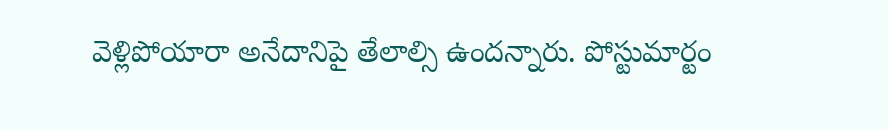వెళ్లిపోయారా అనేదానిపై తేలాల్సి ఉందన్నారు. పోస్టుమార్టం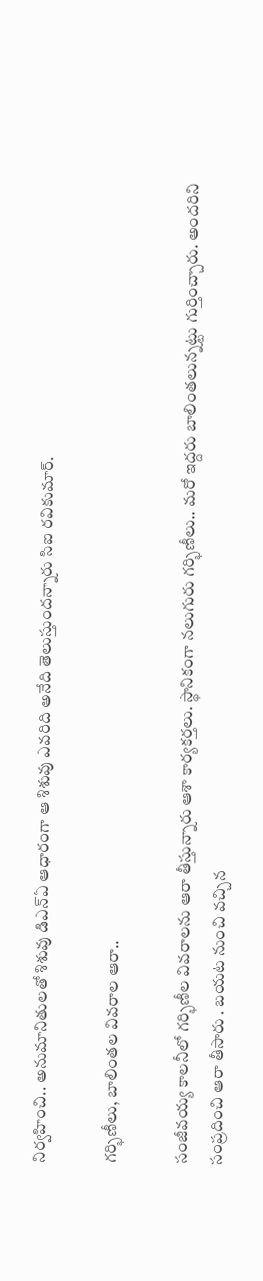నిర్వహించి.. అనుమానితులతో శిశువు డిఎన్ఏ ఆధారంగా ఆ శిశువు ఎవరిది అనేది తెలుస్తుందన్నారు సిఐ రవికుమార్.

గర్భిణీలు, బాలింతల వివరాల ఆరా..

సంజీవయ్య కాలనీలో గర్భిణీల వివరాలను ఆరా తీస్తున్నారు ఆశా కార్యకర్తలు. స్థానికంగా నలుగురు గర్భిణీలు.. మరో ఇద్దరు బాలింతలున్నట్టు గుర్తించ్చారు. అందరిని సంప్రదించి ఆరా తీసారు . బయట నుంచి వచ్చిన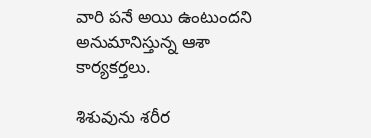వారి పనే అయి ఉంటుందని అనుమానిస్తున్న ఆశా కార్యకర్తలు.

శిశువును శరీర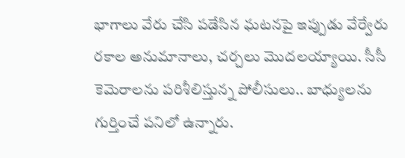భాగాలు వేరు చేసి పడేసిన ఘటనపై ఇప్పుడు వేర్వేరు రకాల అనుమానాలు, చర్చలు మొదలయ్యాయి. సీసీ కెమెరాలను పరిశీలిస్తున్న పోలీసులు.. బాధ్యులను గుర్తించే పనిలో ఉన్నారు.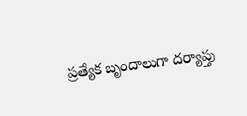ప్రత్యేక బృందాలుగా దర్యాప్తు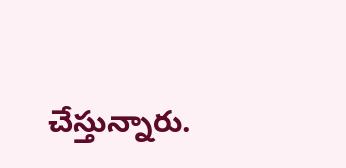చేస్తున్నారు.